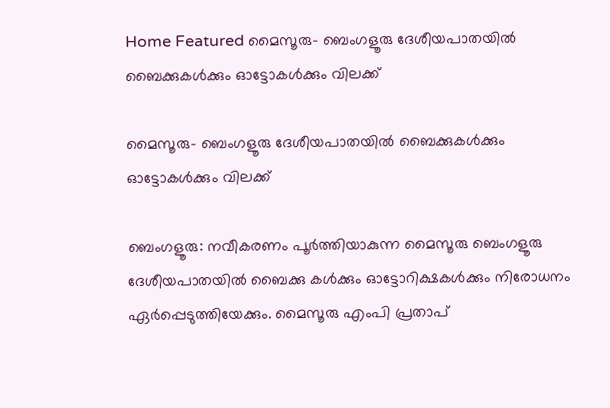Home Featured മൈസൂരു- ബെംഗളൂരു ദേശീയപാതയിൽ ബൈക്കുകൾക്കും ഓട്ടോകൾക്കും വിലക്ക്

മൈസൂരു- ബെംഗളൂരു ദേശീയപാതയിൽ ബൈക്കുകൾക്കും ഓട്ടോകൾക്കും വിലക്ക്

ബെംഗളൂരു: നവീകരണം പൂർത്തിയാകുന്ന മൈസൂരു ബെംഗളൂരു ദേശീയപാതയിൽ ബൈക്കു കൾക്കും ഓട്ടോറിക്ഷകൾക്കും നിരോധനം ഏർപ്പെടുത്തിയേക്കും. മൈസൂരു എംപി പ്രതാപ്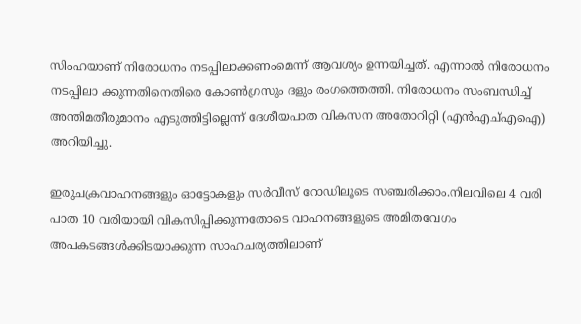സിംഹയാണ് നിരോധനം നടപ്പിലാക്കണംമെന്ന് ആവശ്യം ഉന്നയിച്ചത്. എന്നാൽ നിരോധനം നടപ്പിലാ ക്കുന്നതിനെതിരെ കോൺഗ്രസും ദളും രംഗത്തെത്തി. നിരോധനം സംബന്ധിച്ച് അന്തിമതീരുമാനം എടുത്തിട്ടില്ലെന്ന് ദേശീയപാത വികസന അതോറിറ്റി (എൻഎച്എഐ) അറിയിച്ചു.

ഇരുചക്രവാഹനങ്ങളും ഓട്ടോകളും സർവീസ് റോഡിലൂടെ സഞ്ചരിക്കാം.നിലവിലെ 4 വരി പാത 10 വരിയായി വികസിപ്പിക്കുന്നതോടെ വാഹനങ്ങളുടെ അമിതവേഗം അപകടങ്ങൾക്കിടയാക്കുന്ന സാഹചര്യത്തിലാണ്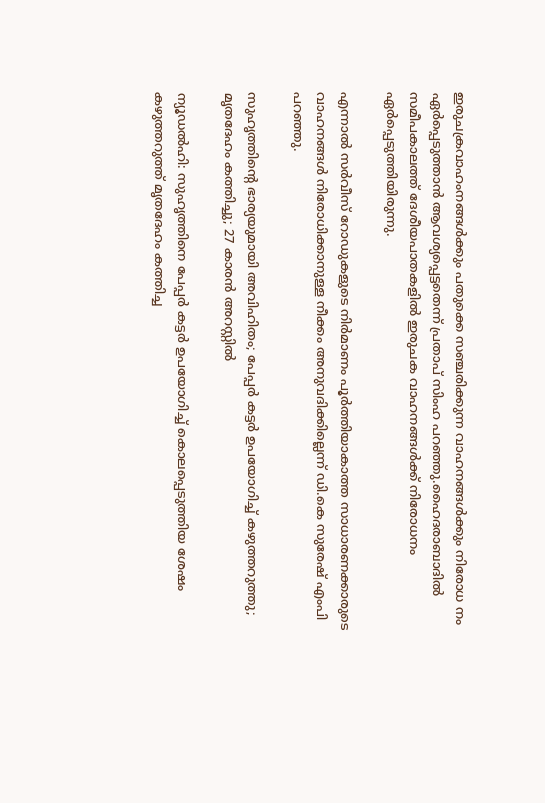ഇരുചക്രവാഹംനങ്ങൾക്കും പതുക്കെ സഞ്ചരിക്കുന്ന വാഹനങ്ങൾക്കും നിരോധ നം ഏർപ്പെടുത്താൻ ആവശ്യപ്പെട്ടതെന്ന് പ്രതാപ് സിംഹ പറഞ്ഞു.ഹൈദരാബാദിൽ സമീപകാലത്ത് ദേശീയപാതകളിൽ ഇരുചക വാഹനങ്ങൾക്ക് നിരോധനം ഏർപ്പെടുത്തിയിരുന്നു.

എന്നാൽ സർവീസ് റോഡുകളുടെ നിർമാണം പൂർത്തിയാകാത്ത സാധാരണക്കാരുടെ വാഹനങ്ങൾ നിരോധിക്കാനുള്ള നീക്കം അനുവദിക്കില്ലെന്ന് ഡി.കെ സുരേഷ് എംപി പറഞ്ഞു.

സുഹൃത്തിന്റെ ഭാര്യയുമായി അവിഹിതം; പേപ്പര്‍ കട്ടര്‍ ഉപയോഗിച്ച്‌ കഴുത്തറുത്തു; മൃതദേഹം കത്തിച്ചു; 27 കാരന്‍ അറസ്റ്റില്‍

ന്യൂഡല്‍ഹി: സുഹൃത്തിനെ പേപ്പര്‍ കട്ടര്‍ ഉപയോഗിച്ച്‌ കൊലപ്പെടുത്തിയ ശേഷം കഴുത്തറുത്ത് മൃതദേഹം കത്തിച്ച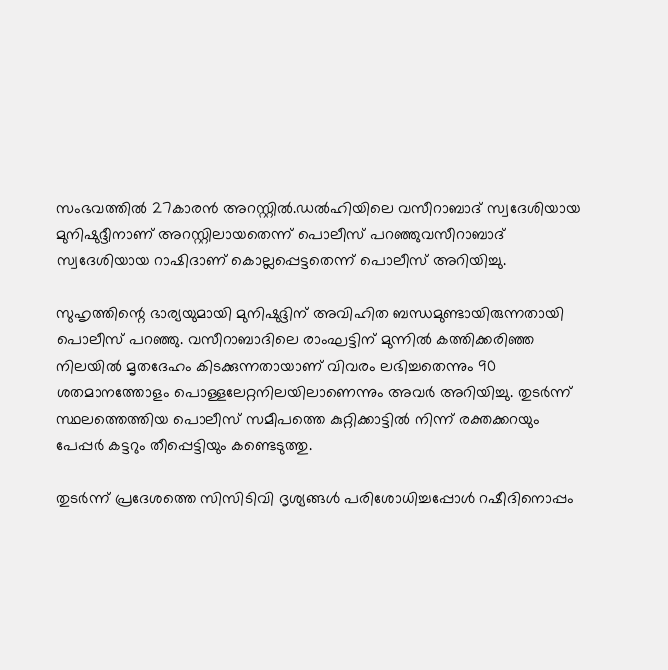സംഭവത്തില്‍ 27കാരന്‍ അറസ്റ്റില്‍.ഡല്‍ഹിയിലെ വസീറാബാദ് സ്വദേശിയായ മുനിഷുദ്ദീനാണ് അറസ്റ്റിലായതെന്ന് പൊലീസ് പറഞ്ഞുവസീറാബാദ് സ്വദേശിയായ റാഷിദാണ് കൊല്ലപ്പെട്ടതെന്ന് പൊലീസ് അറിയിച്ചു.

സുഹൃത്തിന്റെ ഭാര്യയുമായി മുനിഷുദ്ദിന് അവിഹിത ബന്ധമുണ്ടായിരുന്നതായി പൊലീസ് പറഞ്ഞു. വസീറാബാദിലെ രാംഘട്ടിന് മുന്നില്‍ കത്തിക്കരിഞ്ഞ നിലയില്‍ മൃതദേഹം കിടക്കുന്നതായാണ് വിവരം ലഭിച്ചതെന്നും 90 ശതമാനത്തോളം പൊള്ളലേറ്റനിലയിലാണെന്നും അവര്‍ അറിയിച്ചു. തുടര്‍ന്ന് സ്ഥലത്തെത്തിയ പൊലീസ് സമീപത്തെ കുറ്റിക്കാട്ടില്‍ നിന്ന് രക്തക്കറയും പേപ്പര്‍ കട്ടറും തീപ്പെട്ടിയും കണ്ടെടുത്തു.

തുടര്‍ന്ന് പ്രദേശത്തെ സിസിടിവി ദൃശ്യങ്ങള്‍ പരിശോധിച്ചപ്പോള്‍ റഷീദിനൊപ്പം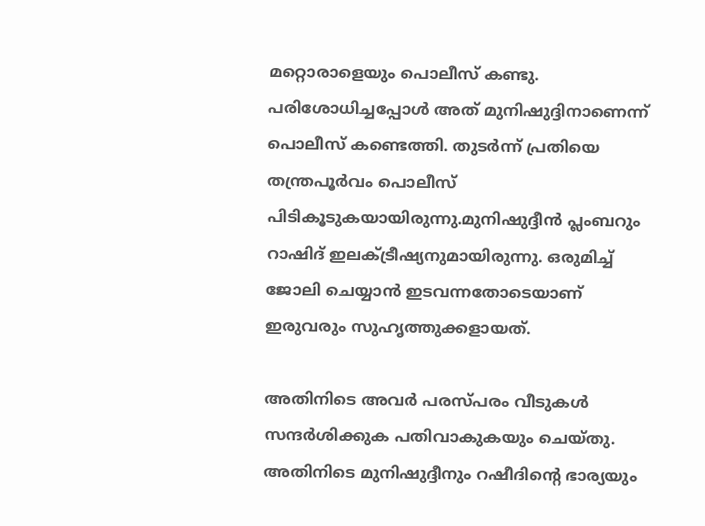മറ്റൊരാളെയും പൊലീസ് കണ്ടു. പരിശോധിച്ചപ്പോള്‍ അത് മുനിഷുദ്ദിനാണെന്ന് പൊലീസ് കണ്ടെത്തി. തുടര്‍ന്ന് പ്രതിയെ തന്ത്രപൂര്‍വം പൊലീസ് പിടികൂടുകയായിരുന്നു.മുനിഷുദ്ദീന്‍ പ്ലംബറും റാഷിദ് ഇലക്‌ട്രീഷ്യനുമായിരുന്നു. ഒരുമിച്ച്‌ ജോലി ചെയ്യാന്‍ ഇടവന്നതോടെയാണ് ഇരുവരും സുഹൃത്തുക്കളായത്.

അതിനിടെ അവര്‍ പരസ്പരം വീടുകള്‍ സന്ദര്‍ശിക്കുക പതിവാകുകയും ചെയ്തു. അതിനിടെ മുനിഷുദ്ദീനും റഷീദിന്റെ ഭാര്യയും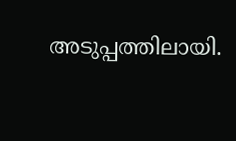അടുപ്പത്തിലായി.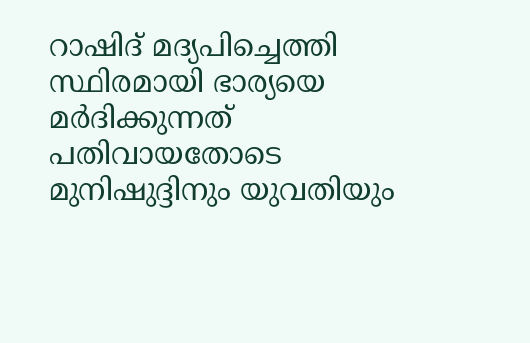റാഷിദ് മദ്യപിച്ചെത്തി സ്ഥിരമായി ഭാര്യയെ മര്‍ദിക്കുന്നത് പതിവായതോടെ മുനിഷുദ്ദിനും യുവതിയും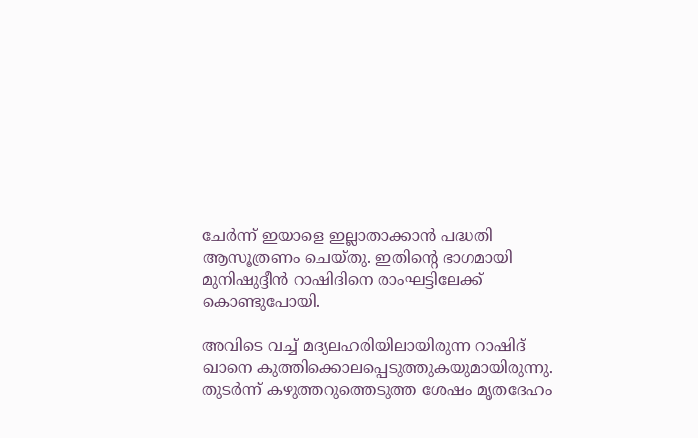ചേര്‍ന്ന് ഇയാളെ ഇല്ലാതാക്കാന്‍ പദ്ധതി ആസൂത്രണം ചെയ്തു. ഇതിന്റെ ഭാഗമായി മുനിഷുദ്ദീന്‍ റാഷിദിനെ രാംഘട്ടിലേക്ക് കൊണ്ടുപോയി.

അവിടെ വച്ച്‌ മദ്യലഹരിയിലായിരുന്ന റാഷിദ് ഖാനെ കുത്തിക്കൊലപ്പെടുത്തുകയുമായിരുന്നു. തുടര്‍ന്ന് കഴുത്തറുത്തെടുത്ത ശേഷം മൃതദേഹം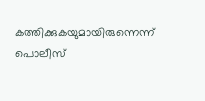കത്തിക്കുകയുമായിരുന്നെന്ന് പൊലീസ്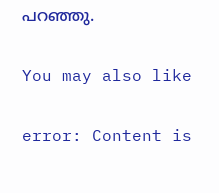പറഞ്ഞു.

You may also like

error: Content is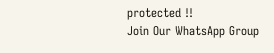protected !!
Join Our WhatsApp Group